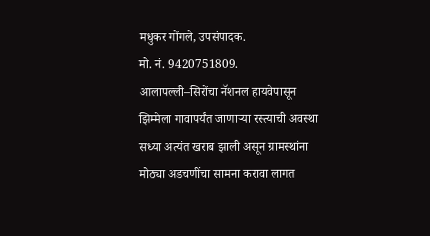मधुकर गोंगले, उपसंपादक.
मो. नं. 9420751809.
आलापल्ली–सिरोंचा नॅशनल हायवेपासून झिम्मेला गावापर्यंत जाणाऱ्या रस्त्याची अवस्था सध्या अत्यंत खराब झाली असून ग्रामस्थांना मोठ्या अडचणींचा सामना करावा लागत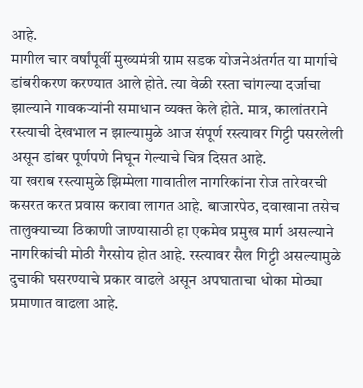आहे.
मागील चार वर्षांपूर्वी मुख्यमंत्री ग्राम सडक योजनेअंतर्गत या मार्गाचे डांबरीकरण करण्यात आले होते. त्या वेळी रस्ता चांगल्या दर्जाचा झाल्याने गावकऱ्यांनी समाधान व्यक्त केले होते. मात्र, कालांतराने रस्त्याची देखभाल न झाल्यामुळे आज संपूर्ण रस्त्यावर गिट्टी पसरलेली असून डांबर पूर्णपणे निघून गेल्याचे चित्र दिसत आहे.
या खराब रस्त्यामुळे झिम्मेला गावातील नागरिकांना रोज तारेवरची कसरत करत प्रवास करावा लागत आहे. बाजारपेठ, दवाखाना तसेच तालुक्याच्या ठिकाणी जाण्यासाठी हा एकमेव प्रमुख मार्ग असल्याने नागरिकांची मोठी गैरसोय होत आहे. रस्त्यावर सैल गिट्टी असल्यामुळे दुचाकी घसरण्याचे प्रकार वाढले असून अपघाताचा धोका मोठ्या प्रमाणात वाढला आहे.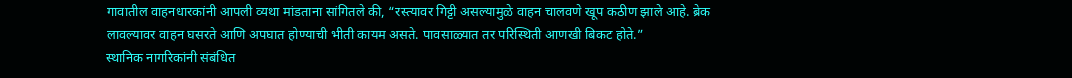गावातील वाहनधारकांनी आपली व्यथा मांडताना सांगितले की, “रस्त्यावर गिट्टी असल्यामुळे वाहन चालवणे खूप कठीण झाले आहे. ब्रेक लावल्यावर वाहन घसरते आणि अपघात होण्याची भीती कायम असते. पावसाळ्यात तर परिस्थिती आणखी बिकट होते.”
स्थानिक नागरिकांनी संबंधित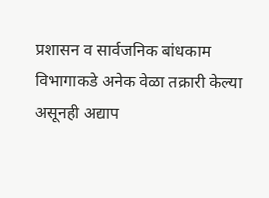प्रशासन व सार्वजनिक बांधकाम विभागाकडे अनेक वेळा तक्रारी केल्या असूनही अद्याप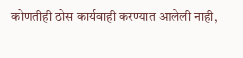कोणतीही ठोस कार्यवाही करण्यात आलेली नाही,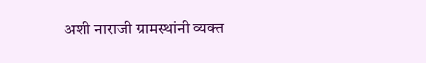अशी नाराजी ग्रामस्थांनी व्यक्त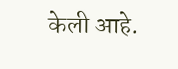केली आहे.